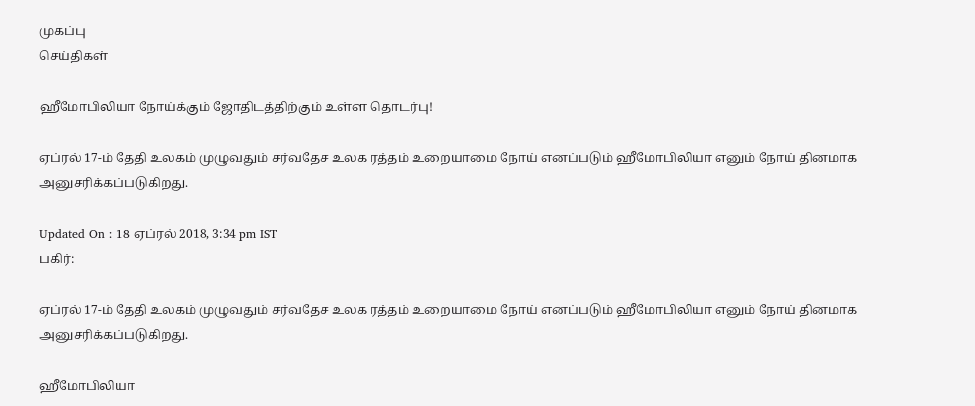முகப்பு
செய்திகள்

ஹீமோபிலியா நோய்க்கும் ஜோதிடத்திற்கும் உள்ள தொடர்பு!

ஏப்ரல் 17-ம் தேதி உலகம் முழுவதும் சர்வதேச உலக ரத்தம் உறையாமை நோய் எனப்படும் ஹீமோபிலியா எனும் நோய் தினமாக அனுசரிக்கப்படுகிறது.

Updated On : 18 ஏப்ரல் 2018, 3:34 pm IST
பகிர்:

ஏப்ரல் 17-ம் தேதி உலகம் முழுவதும் சர்வதேச உலக ரத்தம் உறையாமை நோய் எனப்படும் ஹீமோபிலியா எனும் நோய் தினமாக அனுசரிக்கப்படுகிறது.

ஹீமோபிலியா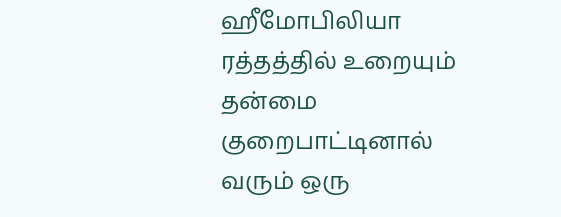ஹீமோபிலியா ரத்தத்தில் உறையும் தன்மை குறைபாட்டினால் வரும் ஒரு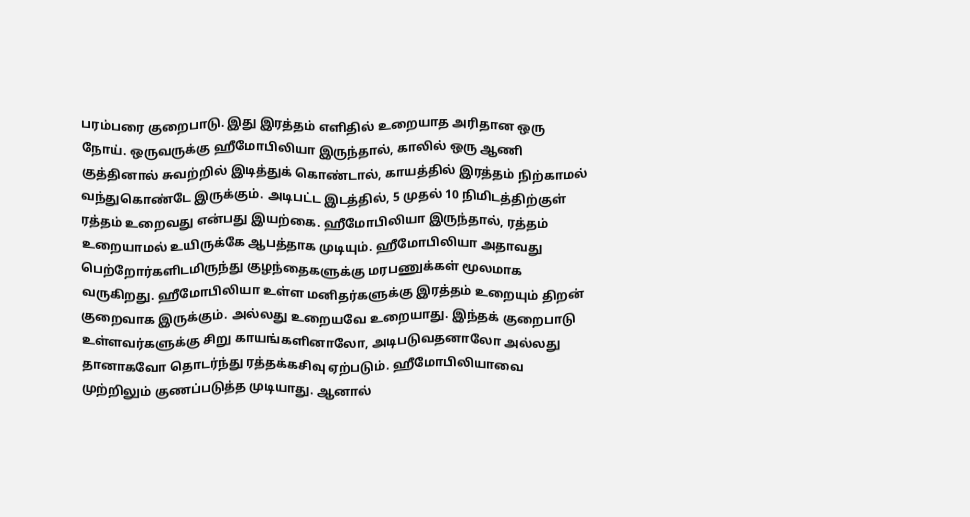பரம்பரை குறைபாடு. இது இரத்தம் எளிதில் உறையாத அரிதான ஒரு நோய். ஒருவருக்கு ஹீமோபிலியா இருந்தால், காலில் ஒரு ஆணி குத்தினால் சுவற்றில் இடித்துக் கொண்டால், காயத்தில் இரத்தம் நிற்காமல் வந்துகொண்டே இருக்கும். அடிபட்ட இடத்தில், 5 முதல் 10 நிமிடத்திற்குள் ரத்தம் உறைவது என்பது இயற்கை. ஹீமோபிலியா இருந்தால், ரத்தம் உறையாமல் உயிருக்கே ஆபத்தாக முடியும். ஹீமோபிலியா அதாவது பெற்றோர்களிடமிருந்து குழந்தைகளுக்கு மரபணுக்கள் மூலமாக வருகிறது. ஹீமோபிலியா உள்ள மனிதர்களுக்கு இரத்தம் உறையும் திறன் குறைவாக இருக்கும். அல்லது உறையவே உறையாது. இந்தக் குறைபாடு உள்ளவர்களுக்கு சிறு காயங்களினாலோ, அடிபடுவதனாலோ அல்லது தானாகவோ தொடர்ந்து ரத்தக்கசிவு ஏற்படும். ஹீமோபிலியாவை முற்றிலும் குணப்படுத்த முடியாது. ஆனால்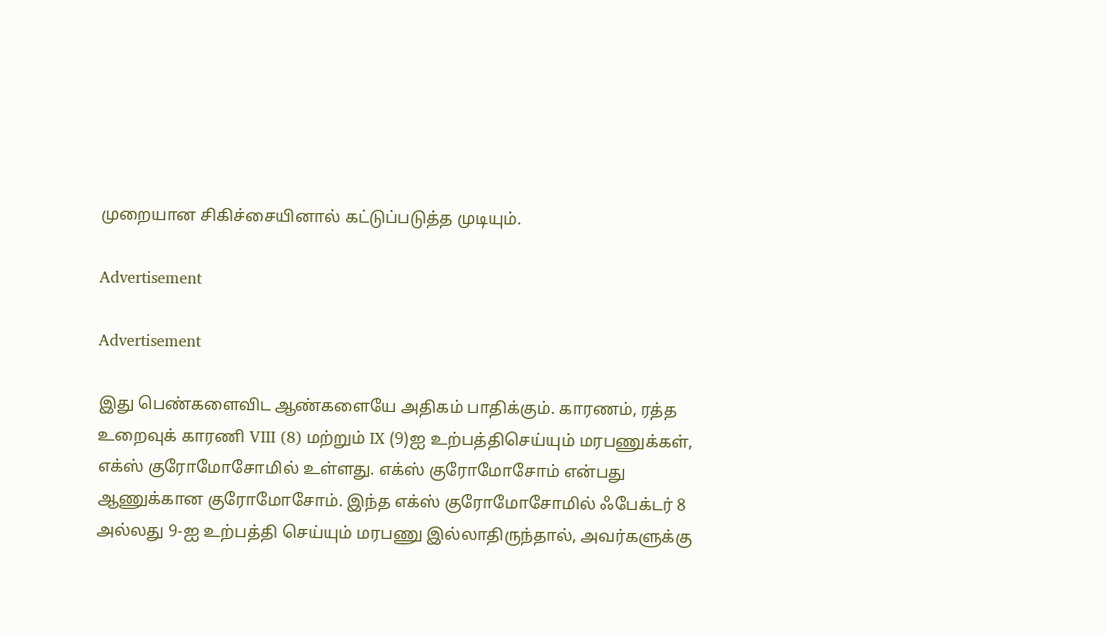முறையான சிகிச்சையினால் கட்டுப்படுத்த முடியும்.

Advertisement

Advertisement

இது பெண்களைவிட ஆண்களையே அதிகம் பாதிக்கும். காரணம், ரத்த உறைவுக் காரணி VIII (8) மற்றும் IX (9)ஐ உற்பத்திசெய்யும் மரபணுக்கள், எக்ஸ் குரோமோசோமில் உள்ளது. எக்ஸ் குரோமோசோம் என்பது ஆணுக்கான குரோமோசோம். இந்த எக்ஸ் குரோமோசோமில் ஃபேக்டர் 8 அல்லது 9-ஐ உற்பத்தி செய்யும் மரபணு இல்லாதிருந்தால், அவர்களுக்கு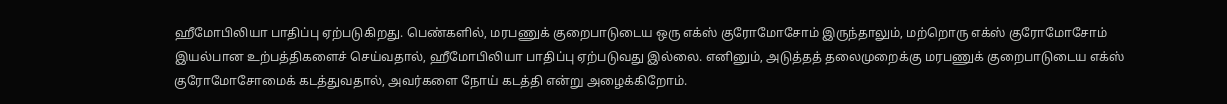ஹீமோபிலியா பாதிப்பு ஏற்படுகிறது. பெண்களில், மரபணுக் குறைபாடுடைய ஒரு எக்ஸ் குரோமோசோம் இருந்தாலும், மற்றொரு எக்ஸ் குரோமோசோம் இயல்பான உற்பத்திகளைச் செய்வதால், ஹீமோபிலியா பாதிப்பு ஏற்படுவது இல்லை. எனினும், அடுத்தத் தலைமுறைக்கு மரபணுக் குறைபாடுடைய எக்ஸ் குரோமோசோமைக் கடத்துவதால், அவர்களை நோய் கடத்தி என்று அழைக்கிறோம்.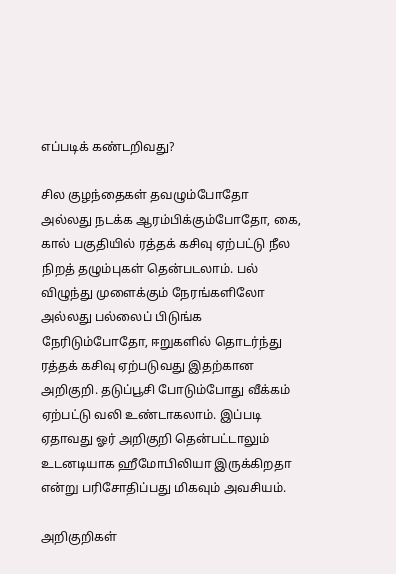எப்படிக் கண்டறிவது?

சில குழந்தைகள் தவழும்போதோ அல்லது நடக்க ஆரம்பிக்கும்போதோ, கை, கால் பகுதியில் ரத்தக் கசிவு ஏற்பட்டு நீல நிறத் தழும்புகள் தென்படலாம். பல் விழுந்து முளைக்கும் நேரங்களிலோ அல்லது பல்லைப் பிடுங்க நேரிடும்போதோ, ஈறுகளில் தொடர்ந்து ரத்தக் கசிவு ஏற்படுவது இதற்கான அறிகுறி. தடுப்பூசி போடும்போது வீக்கம் ஏற்பட்டு வலி உண்டாகலாம். இப்படி ஏதாவது ஓர் அறிகுறி தென்பட்டாலும் உடனடியாக ஹீமோபிலியா இருக்கிறதா என்று பரிசோதிப்பது மிகவும் அவசியம்.

அறிகுறிகள்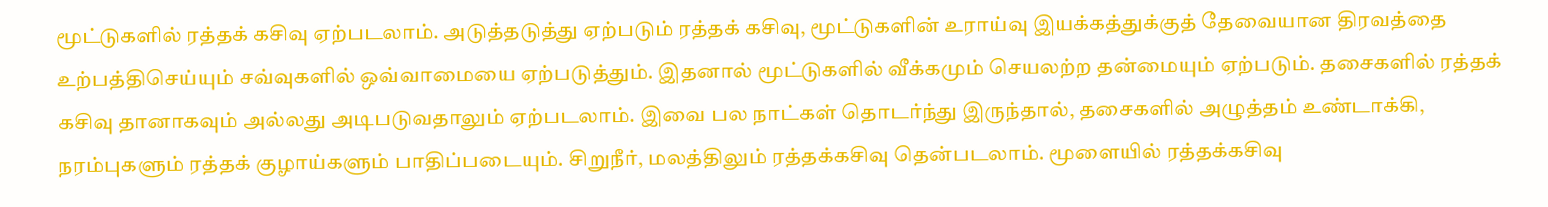மூட்டுகளில் ரத்தக் கசிவு ஏற்படலாம். அடுத்தடுத்து ஏற்படும் ரத்தக் கசிவு, மூட்டுகளின் உராய்வு இயக்கத்துக்குத் தேவையான திரவத்தை உற்பத்திசெய்யும் சவ்வுகளில் ஒவ்வாமையை ஏற்படுத்தும். இதனால் மூட்டுகளில் வீக்கமும் செயலற்ற தன்மையும் ஏற்படும். தசைகளில் ரத்தக் கசிவு தானாகவும் அல்லது அடிபடுவதாலும் ஏற்படலாம். இவை பல நாட்கள் தொடர்ந்து இருந்தால், தசைகளில் அழுத்தம் உண்டாக்கி, நரம்புகளும் ரத்தக் குழாய்களும் பாதிப்படையும். சிறுநீர், மலத்திலும் ரத்தக்கசிவு தென்படலாம். மூளையில் ரத்தக்கசிவு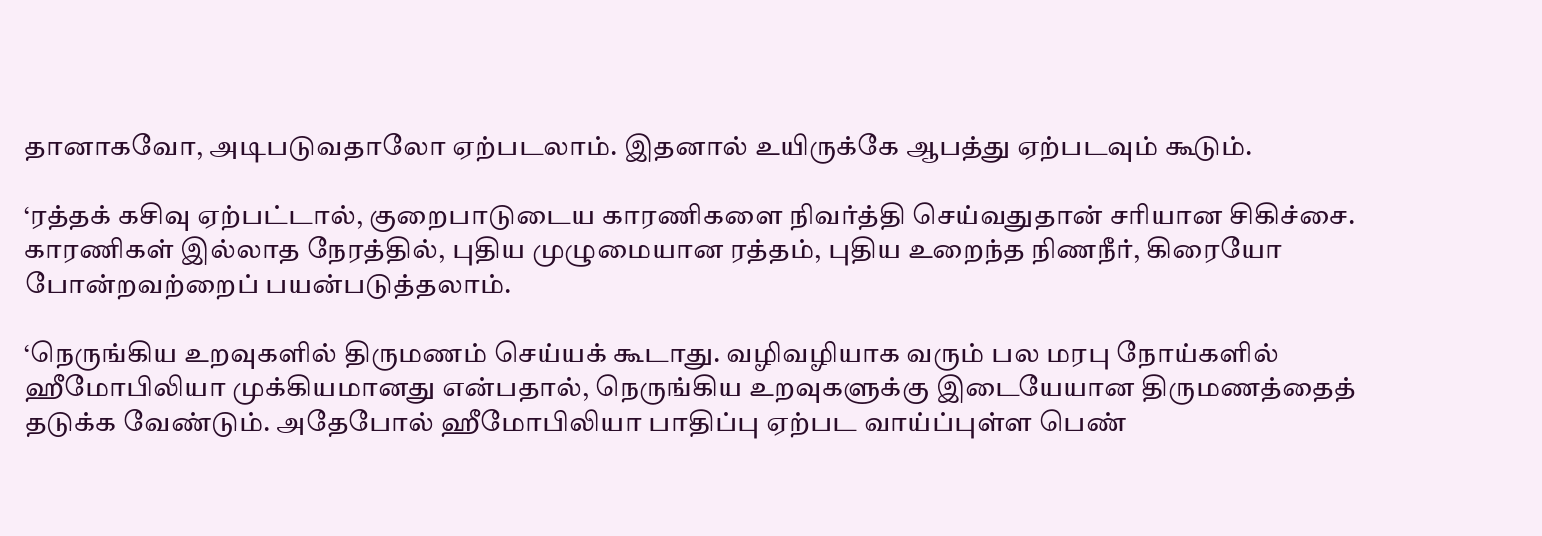தானாகவோ, அடிபடுவதாலோ ஏற்படலாம். இதனால் உயிருக்கே ஆபத்து ஏற்படவும் கூடும்.

‘ரத்தக் கசிவு ஏற்பட்டால், குறைபாடுடைய காரணிகளை நிவர்த்தி செய்வதுதான் சரியான சிகிச்சை. காரணிகள் இல்லாத நேரத்தில், புதிய முழுமையான ரத்தம், புதிய உறைந்த நிணநீர், கிரையோ போன்றவற்றைப் பயன்படுத்தலாம்.

‘நெருங்கிய உறவுகளில் திருமணம் செய்யக் கூடாது. வழிவழியாக வரும் பல மரபு நோய்களில் ஹீமோபிலியா முக்கியமானது என்பதால், நெருங்கிய உறவுகளுக்கு இடையேயான திருமணத்தைத் தடுக்க வேண்டும். அதேபோல் ஹீமோபிலியா பாதிப்பு ஏற்பட வாய்ப்புள்ள பெண்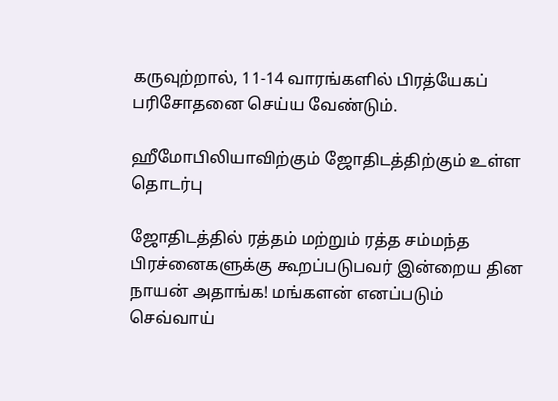கருவுற்றால், 11-14 வாரங்களில் பிரத்யேகப் பரிசோதனை செய்ய வேண்டும்.

ஹீமோபிலியாவிற்கும் ஜோதிடத்திற்கும் உள்ள தொடர்பு

ஜோதிடத்தில் ரத்தம் மற்றும் ரத்த சம்மந்த பிரச்னைகளுக்கு கூறப்படுபவர் இன்றைய தின நாயன் அதாங்க! மங்களன் எனப்படும் செவ்வாய்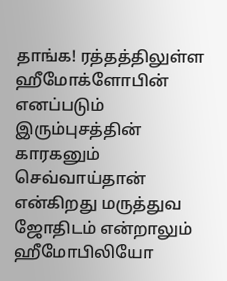தாங்க! ரத்தத்திலுள்ள ஹீமோக்ளோபின் எனப்படும் இரும்புசத்தின் காரகனும் செவ்வாய்தான் என்கிறது மருத்துவ ஜோதிடம் என்றாலும் ஹீமோபிலியோ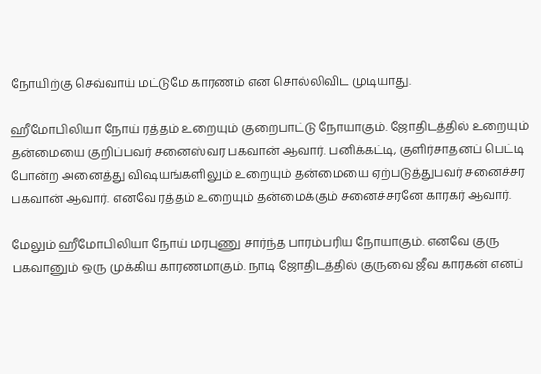நோயிற்கு செவ்வாய் மட்டுமே காரணம் என சொல்லிவிட முடியாது.

ஹீமோபிலியா நோய் ரத்தம் உறையும் குறைபாட்டு நோயாகும். ஜோதிடத்தில் உறையும் தன்மையை குறிப்பவர் சனைஸ்வர பகவான் ஆவார். பனிக்கட்டி, குளிர்சாதனப் பெட்டி போன்ற அனைத்து விஷயங்களிலும் உறையும் தன்மையை ஏற்படுத்துபவர் சனைச்சர பகவான் ஆவார். எனவே ரத்தம் உறையும் தன்மைக்கும் சனைச்சரனே காரகர் ஆவார்.

மேலும் ஹீமோபிலியா நோய் மரபுணு சார்ந்த பாரம்பரிய நோயாகும். எனவே குரு பகவானும் ஒரு முக்கிய காரணமாகும். நாடி ஜோதிடத்தில் குருவை ஜீவ காரகன் எனப்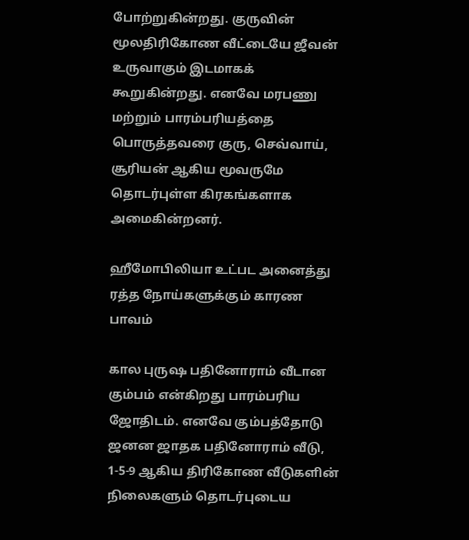போற்றுகின்றது. குருவின் மூலதிரிகோண வீட்டையே ஜீவன் உருவாகும் இடமாகக் கூறுகின்றது. எனவே மரபணு மற்றும் பாரம்பரியத்தை பொருத்தவரை குரு, செவ்வாய், சூரியன் ஆகிய மூவருமே தொடர்புள்ள கிரகங்களாக அமைகின்றனர்.

ஹீமோபிலியா உட்பட அனைத்து ரத்த நோய்களுக்கும் காரண பாவம்

கால புருஷ பதினோராம் வீடான  கும்பம் என்கிறது பாரம்பரிய ஜோதிடம். எனவே கும்பத்தோடு ஜனன ஜாதக பதினோராம் வீடு, 1-5-9 ஆகிய திரிகோண வீடுகளின் நிலைகளும் தொடர்புடைய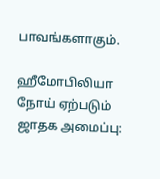பாவங்களாகும்.

ஹீமோபிலியா நோய் ஏற்படும் ஜாதக அமைப்பு: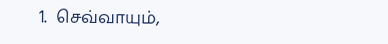1.  செவ்வாயும்,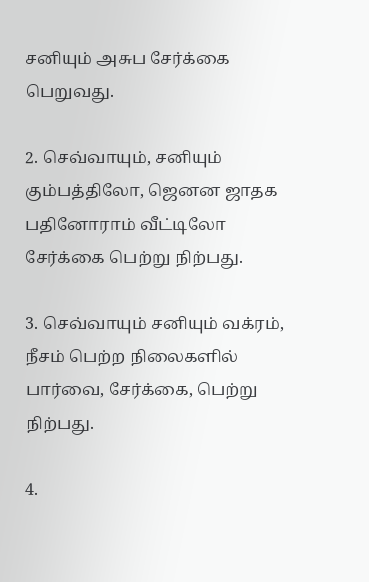சனியும் அசுப சேர்க்கை பெறுவது.

2. செவ்வாயும், சனியும் கும்பத்திலோ, ஜெனன ஜாதக பதினோராம் வீட்டிலோ சேர்க்கை பெற்று நிற்பது.

3. செவ்வாயும் சனியும் வக்ரம், நீசம் பெற்ற நிலைகளில் பார்வை, சேர்க்கை, பெற்று நிற்பது.

4.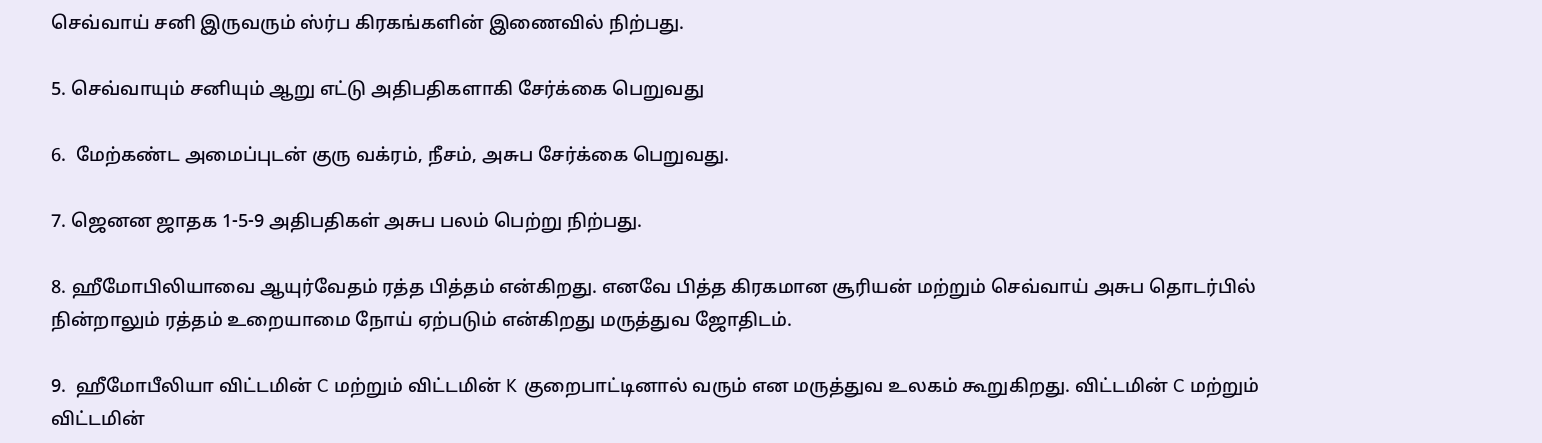செவ்வாய் சனி இருவரும் ஸ்ர்ப கிரகங்களின் இணைவில் நிற்பது.

5. செவ்வாயும் சனியும் ஆறு எட்டு அதிபதிகளாகி சேர்க்கை பெறுவது

6.  மேற்கண்ட அமைப்புடன் குரு வக்ரம், நீசம், அசுப சேர்க்கை பெறுவது.

7. ஜெனன ஜாதக 1-5-9 அதிபதிகள் அசுப பலம் பெற்று நிற்பது.

8. ஹீமோபிலியாவை ஆயுர்வேதம் ரத்த பித்தம் என்கிறது. எனவே பித்த கிரகமான சூரியன் மற்றும் செவ்வாய் அசுப தொடர்பில் நின்றாலும் ரத்தம் உறையாமை நோய் ஏற்படும் என்கிறது மருத்துவ ஜோதிடம்.

9.  ஹீமோபீலியா விட்டமின் C மற்றும் விட்டமின் K குறைபாட்டினால் வரும் என மருத்துவ உலகம் கூறுகிறது. விட்டமின் C மற்றும் விட்டமின்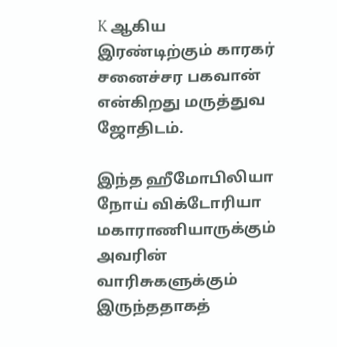K ஆகிய இரண்டிற்கும் காரகர் சனைச்சர பகவான் என்கிறது மருத்துவ ஜோதிடம்.

இந்த ஹீமோபிலியா நோய் விக்டோரியா மகாராணியாருக்கும் அவரின் வாரிசுகளுக்கும் இருந்ததாகத்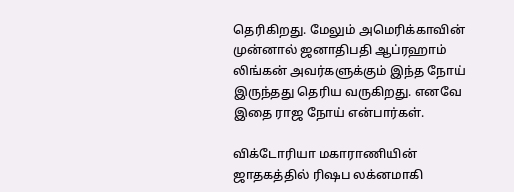தெரிகிறது. மேலும் அமெரிக்காவின் முன்னால் ஜனாதிபதி ஆப்ரஹாம் லிங்கன் அவர்களுக்கும் இந்த நோய் இருந்தது தெரிய வருகிறது. எனவே இதை ராஜ நோய் என்பார்கள்.

விக்டோரியா மகாராணியின் ஜாதகத்தில் ரிஷப லக்னமாகி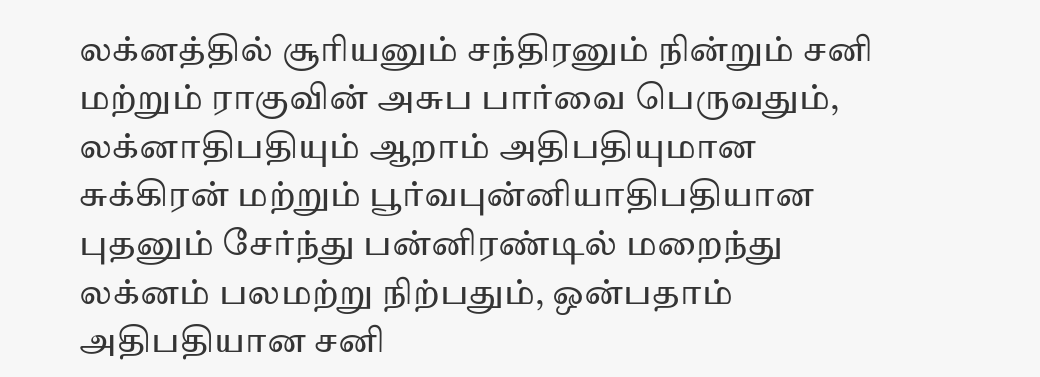லக்னத்தில் சூரியனும் சந்திரனும் நின்றும் சனி மற்றும் ராகுவின் அசுப பார்வை பெருவதும், லக்னாதிபதியும் ஆறாம் அதிபதியுமான சுக்கிரன் மற்றும் பூர்வபுன்னியாதிபதியான புதனும் சேர்ந்து பன்னிரண்டில் மறைந்து லக்னம் பலமற்று நிற்பதும், ஒன்பதாம் அதிபதியான சனி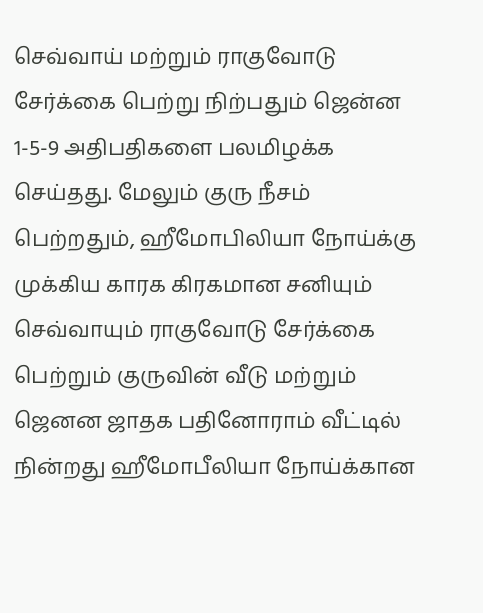செவ்வாய் மற்றும் ராகுவோடு சேர்க்கை பெற்று நிற்பதும் ஜென்ன 1-5-9 அதிபதிகளை பலமிழக்க செய்தது. மேலும் குரு நீசம் பெற்றதும், ஹீமோபிலியா நோய்க்கு முக்கிய காரக கிரகமான சனியும் செவ்வாயும் ராகுவோடு சேர்க்கை பெற்றும் குருவின் வீடு மற்றும் ஜெனன ஜாதக பதினோராம் வீட்டில் நின்றது ஹீமோபீலியா நோய்க்கான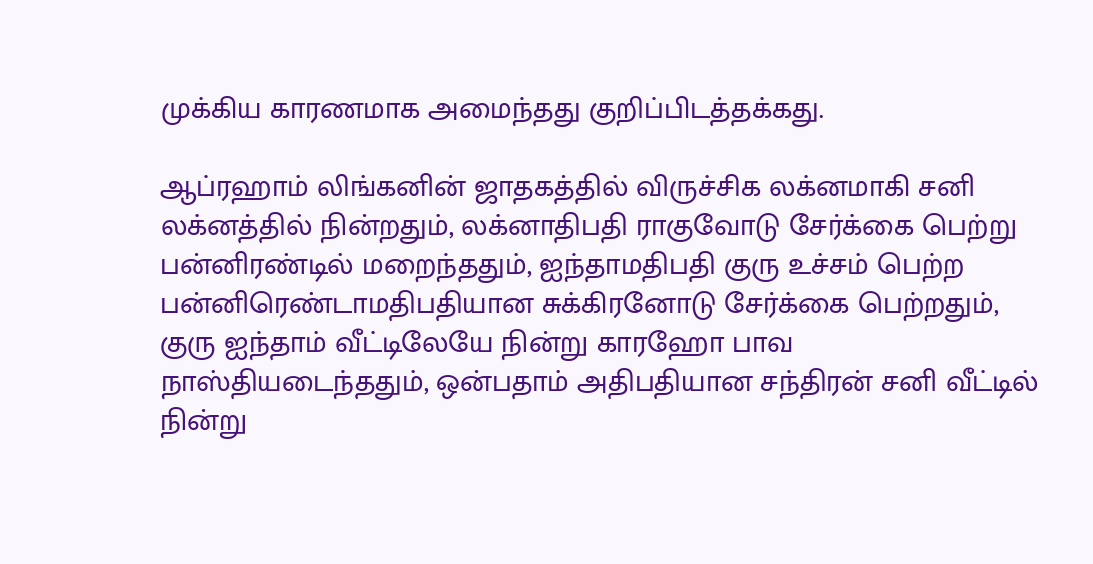முக்கிய காரணமாக அமைந்தது குறிப்பிடத்தக்கது.

ஆப்ரஹாம் லிங்கனின் ஜாதகத்தில் விருச்சிக லக்னமாகி சனி லக்னத்தில் நின்றதும், லக்னாதிபதி ராகுவோடு சேர்க்கை பெற்று பன்னிரண்டில் மறைந்ததும், ஐந்தாமதிபதி குரு உச்சம் பெற்ற பன்னிரெண்டாமதிபதியான சுக்கிரனோடு சேர்க்கை பெற்றதும், குரு ஐந்தாம் வீட்டிலேயே நின்று காரஹோ பாவ நாஸ்தியடைந்ததும், ஒன்பதாம் அதிபதியான சந்திரன் சனி வீட்டில் நின்று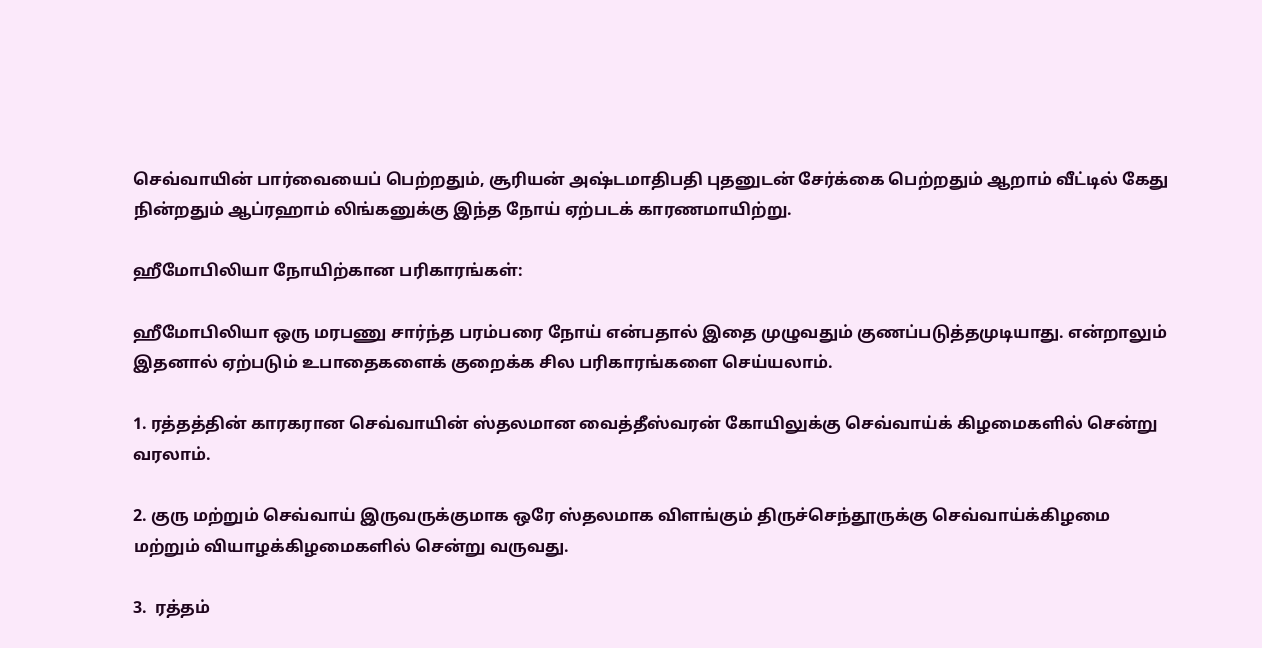செவ்வாயின் பார்வையைப் பெற்றதும், சூரியன் அஷ்டமாதிபதி புதனுடன் சேர்க்கை பெற்றதும் ஆறாம் வீட்டில் கேது நின்றதும் ஆப்ரஹாம் லிங்கனுக்கு இந்த நோய் ஏற்படக் காரணமாயிற்று.

ஹீமோபிலியா நோயிற்கான பரிகாரங்கள்:

ஹீமோபிலியா ஒரு மரபணு சார்ந்த பரம்பரை நோய் என்பதால் இதை முழுவதும் குணப்படுத்தமுடியாது. என்றாலும் இதனால் ஏற்படும் உபாதைகளைக் குறைக்க சில பரிகாரங்களை செய்யலாம்.

1. ரத்தத்தின் காரகரான செவ்வாயின் ஸ்தலமான வைத்தீஸ்வரன் கோயிலுக்கு செவ்வாய்க் கிழமைகளில் சென்று வரலாம்.

2. குரு மற்றும் செவ்வாய் இருவருக்குமாக ஒரே ஸ்தலமாக விளங்கும் திருச்செந்தூருக்கு செவ்வாய்க்கிழமை மற்றும் வியாழக்கிழமைகளில் சென்று வருவது.

3.  ரத்தம்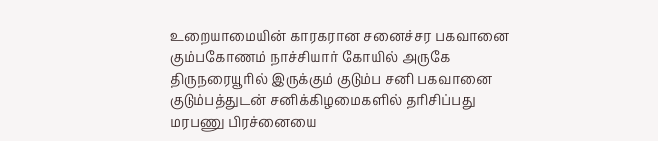உறையாமையின் காரகரான சனைச்சர பகவானை கும்பகோணம் நாச்சியார் கோயில் அருகே திருநரையூரில் இருக்கும் குடும்ப சனி பகவானை குடும்பத்துடன் சனிக்கிழமைகளில் தரிசிப்பது மரபணு பிரச்னையை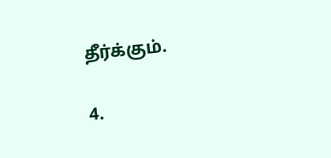தீர்க்கும்.

4.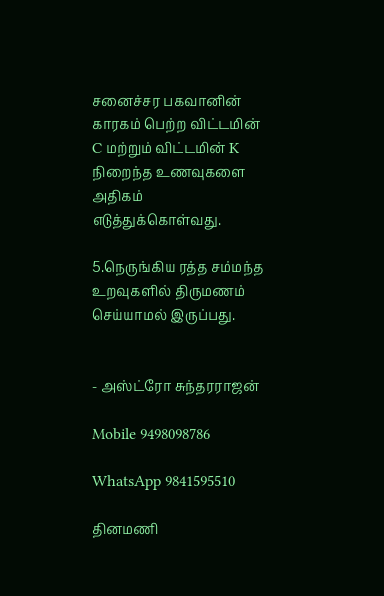சனைச்சர பகவானின் காரகம் பெற்ற விட்டமின் C மற்றும் விட்டமின் K நிறைந்த உணவுகளை அதிகம் எடுத்துக்கொள்வது.

5.நெருங்கிய ரத்த சம்மந்த உறவுகளில் திருமணம் செய்யாமல் இருப்பது.


- அஸ்ட்ரோ சுந்தரராஜன்

Mobile 9498098786

WhatsApp 9841595510

தினமணி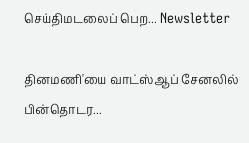செய்திமடலைப் பெற... Newsletter

தினமணி'யை வாட்ஸ்ஆப் சேனலில் பின்தொடர...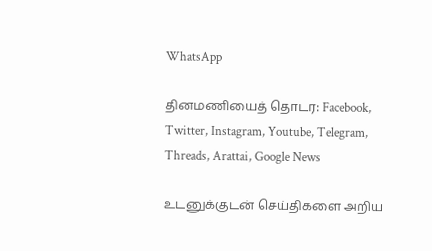WhatsApp

தினமணியைத் தொடர: Facebook, Twitter, Instagram, Youtube, Telegram, Threads, Arattai, Google News

உடனுக்குடன் செய்திகளை அறிய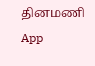தினமணி App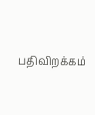பதிவிறக்கம்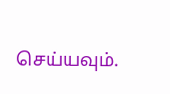செய்யவும்.